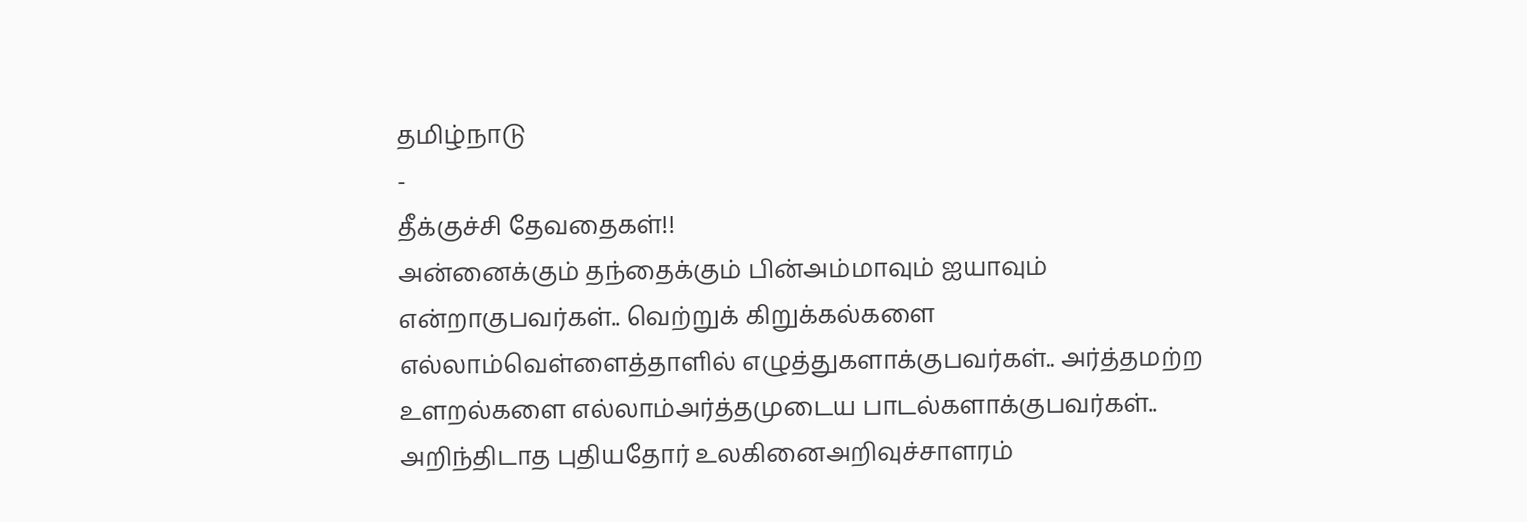தமிழ்நாடு
-
தீக்குச்சி தேவதைகள்!!
அன்னைக்கும் தந்தைக்கும் பின்அம்மாவும் ஐயாவும் என்றாகுபவர்கள்.. வெற்றுக் கிறுக்கல்களை எல்லாம்வெள்ளைத்தாளில் எழுத்துகளாக்குபவர்கள்.. அர்த்தமற்ற உளறல்களை எல்லாம்அர்த்தமுடைய பாடல்களாக்குபவர்கள்.. அறிந்திடாத புதியதோர் உலகினைஅறிவுச்சாளரம்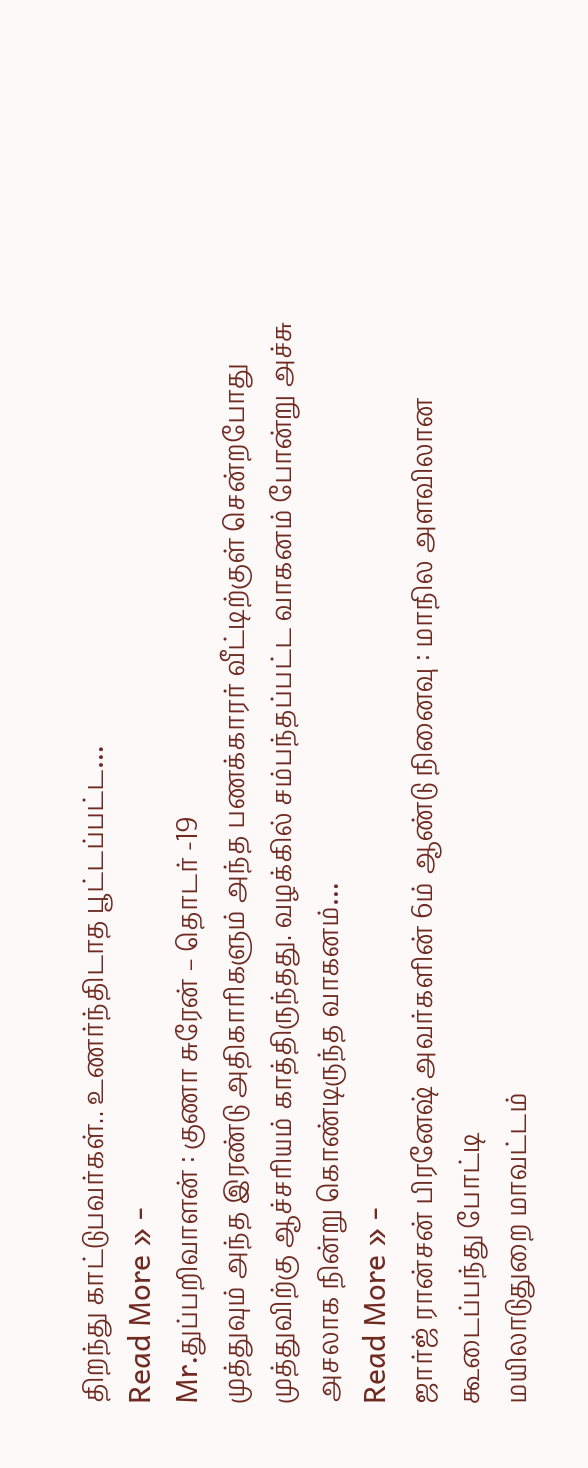திறந்து காட்டுபவர்கள்.. உணர்ந்திடாத பூட்டப்பட்ட…
Read More » -
Mr.துப்பறிவாளன் : குணா சுரேன் – தொடர் -19
முத்துவும் அந்த இரண்டு அதிகாரிகளும் அந்த பணக்காரர் வீட்டிற்குள் சென்றபோது முத்துவிற்கு ஆச்சரியம் காத்திருந்தது. வழக்கில் சம்பந்தப்பட்ட வாகனம் போன்று அச்சு அசலாக நின்று கொண்டிருந்த வாகனம்…
Read More » -
ஜார்ஜ் ரான்சன் பிரனேஷ் அவர்களின் 6ம் ஆண்டு நினைவு : மாநில அளவிலான கூடைப்பந்து போட்டி
மயிலாடுதுறை மாவட்டம்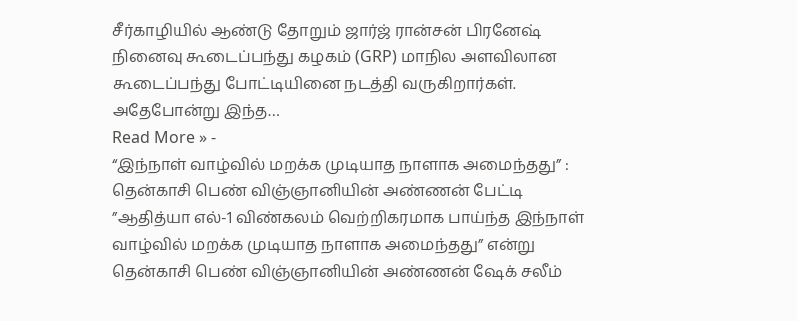சீர்காழியில் ஆண்டு தோறும் ஜார்ஜ் ரான்சன் பிரனேஷ் நினைவு கூடைப்பந்து கழகம் (GRP) மாநில அளவிலான கூடைப்பந்து போட்டியினை நடத்தி வருகிறார்கள். அதேபோன்று இந்த…
Read More » -
“இந்நாள் வாழ்வில் மறக்க முடியாத நாளாக அமைந்தது” : தென்காசி பெண் விஞ்ஞானியின் அண்ணன் பேட்டி
”ஆதித்யா எல்-1 விண்கலம் வெற்றிகரமாக பாய்ந்த இந்நாள் வாழ்வில் மறக்க முடியாத நாளாக அமைந்தது” என்று தென்காசி பெண் விஞ்ஞானியின் அண்ணன் ஷேக் சலீம்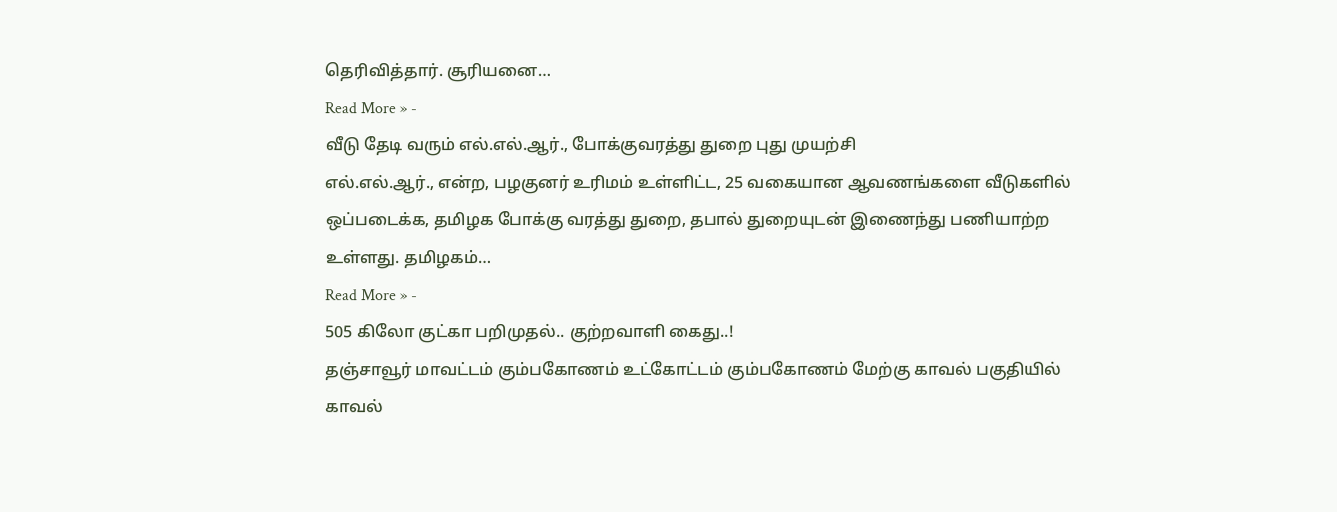தெரிவித்தார். சூரியனை…
Read More » -
வீடு தேடி வரும் எல்.எல்.ஆர்., போக்குவரத்து துறை புது முயற்சி
எல்.எல்.ஆர்., என்ற, பழகுனர் உரிமம் உள்ளிட்ட, 25 வகையான ஆவணங்களை வீடுகளில் ஒப்படைக்க, தமிழக போக்கு வரத்து துறை, தபால் துறையுடன் இணைந்து பணியாற்ற உள்ளது. தமிழகம்…
Read More » -
505 கிலோ குட்கா பறிமுதல்.. குற்றவாளி கைது..!
தஞ்சாவூர் மாவட்டம் கும்பகோணம் உட்கோட்டம் கும்பகோணம் மேற்கு காவல் பகுதியில் காவல்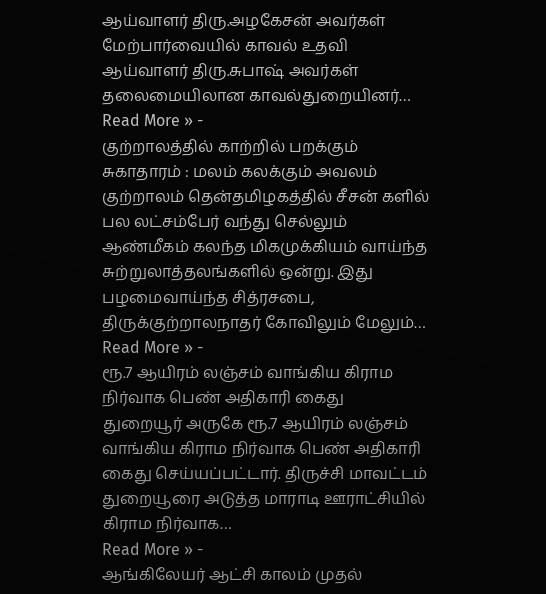ஆய்வாளர் திரு.அழகேசன் அவர்கள் மேற்பார்வையில் காவல் உதவி ஆய்வாளர் திரு.சுபாஷ் அவர்கள் தலைமையிலான காவல்துறையினர்…
Read More » -
குற்றாலத்தில் காற்றில் பறக்கும் சுகாதாரம் : மலம் கலக்கும் அவலம்
குற்றாலம் தென்தமிழகத்தில் சீசன் களில் பல லட்சம்பேர் வந்து செல்லும் ஆண்மீகம் கலந்த மிகமுக்கியம் வாய்ந்த சுற்றுலாத்தலங்களில் ஒன்று. இது பழமைவாய்ந்த சித்ரசபை, திருக்குற்றாலநாதர் கோவிலும் மேலும்…
Read More » -
ரூ.7 ஆயிரம் லஞ்சம் வாங்கிய கிராம நிர்வாக பெண் அதிகாரி கைது
துறையூர் அருகே ரூ.7 ஆயிரம் லஞ்சம் வாங்கிய கிராம நிர்வாக பெண் அதிகாரி கைது செய்யப்பட்டார். திருச்சி மாவட்டம் துறையூரை அடுத்த மாராடி ஊராட்சியில் கிராம நிர்வாக…
Read More » -
ஆங்கிலேயர் ஆட்சி காலம் முதல்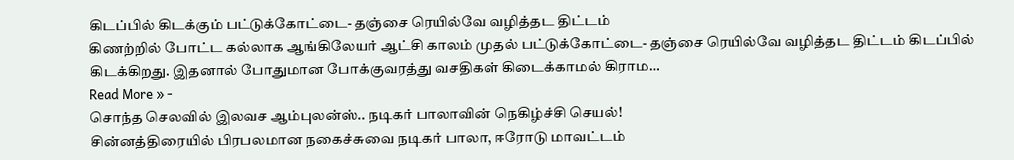கிடப்பில் கிடக்கும் பட்டுக்கோட்டை- தஞ்சை ரெயில்வே வழித்தட திட்டம்
கிணற்றில் போட்ட கல்லாக ஆங்கிலேயர் ஆட்சி காலம் முதல் பட்டுக்கோட்டை- தஞ்சை ரெயில்வே வழித்தட திட்டம் கிடப்பில் கிடக்கிறது. இதனால் போதுமான போக்குவரத்து வசதிகள் கிடைக்காமல் கிராம…
Read More » -
சொந்த செலவில் இலவச ஆம்புலன்ஸ்.. நடிகர் பாலாவின் நெகிழ்ச்சி செயல்!
சின்னத்திரையில் பிரபலமான நகைச்சுவை நடிகர் பாலா, ஈரோடு மாவட்டம்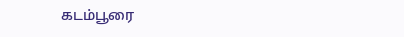கடம்பூரை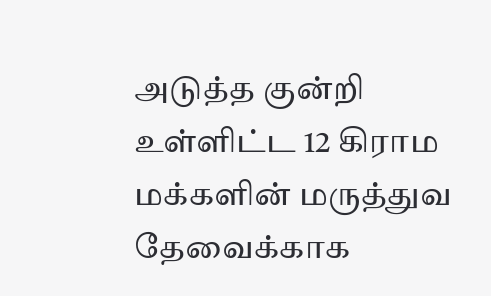அடுத்த குன்றி உள்ளிட்ட 12 கிராம மக்களின் மருத்துவ தேவைக்காக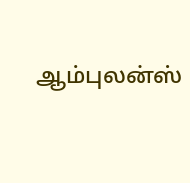ஆம்புலன்ஸ்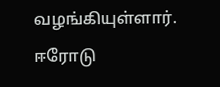வழங்கியுள்ளார். ஈரோடு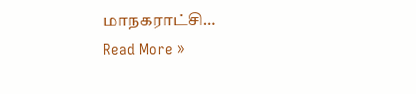மாநகராட்சி…
Read More »